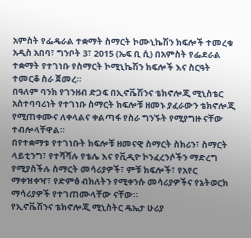አምስት የፌዴራል ተቋማት ስማርት ኮሙኒኬሽን ክፍሎች ተመረቁ
አዲስ አበባ፣ ግንቦት 3፣ 2015 (ኤፍ ቢ ሲ) በአምስት የፌደራል ተቋማት የተገነቡ የስማርት ኮሚኒኬሽን ክፍሎች እና ስርዓት ተመርቆ ስራ ጀመረ።
በዓለም ባንክ የገንዘብ ድጋፍ በኢኖቬሽንና ቴክኖሎጂ ሚኒስቴር አስተባባሪነት የተገነቡ ስማርት ክፍሎቹ ዘመኑ ያፈራውን ቴክኖሎጂ የሚጠቀሙና ለቀላልና ቀልጣፋ የስራ ግንኙት የሚያግዙ ናቸው ተብሎላቸዋል።
በየተቋማቱ የተገነቡት ክፍሎቹ ዘመናዊ ስማርት ስክሪን፣ ስማርት ላይቲንግ፣ የተሻሻሉ የቴሌ እና የቪዲዮ ኮንፈረንሶችን ማድረግ የሚያስችሉ ስማርት መሳሪያዎች፣ ምቹ ክፍሎች፣ የአየር ማቀዝቀዣ፣ የድምፅ ብክለትን የሚቀንሱ መሳሪያዎችና የኔትወርክ ማሳሪያዎች የተገጠሙላቸው ናቸው።
የኢኖቬሽንና ቴክኖሎጂ ሚኒስትር ዴኤታ ሁሪያ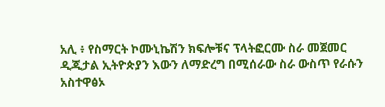አሊ ፥ የስማርት ኮሙኒኬሽን ክፍሎቹና ፕላትፎርሙ ስራ መጀመር ዲጂታል ኢትዮጵያን እውን ለማድረግ በሚሰራው ስራ ውስጥ የራሱን አስተዋፅኦ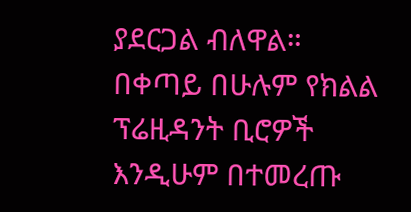ያደርጋል ብለዋል።
በቀጣይ በሁሉም የክልል ፕሬዚዳንት ቢሮዎች እንዲሁም በተመረጡ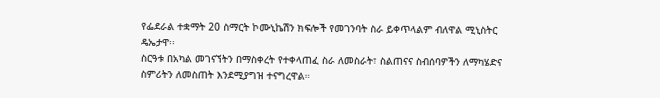የፌደራል ተቋማት 20 ስማርት ኮሙኒኬሽን ክፍሎች የመገንባት ስራ ይቀጥላልም ብለዋል ሚኒስትር ዴኤታዋ፡፡
ስርዓቱ በአካል መገናኘትን በማስቀረት የተቀላጠፈ ስራ ለመስራት፣ ስልጠናና ስብሰባዎችን ለማካሄድና ስምሪትን ለመስጠት እንደሚያግዝ ተናግረዋል።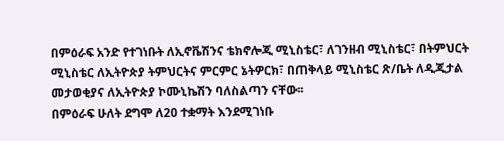በምዕራፍ አንድ የተገነቡት ለኢኖቬሽንና ቴክኖሎጂ ሚኒስቴር፣ ለገንዘብ ሚኒስቴር፣ በትምህርት ሚኒስቴር ለኢትዮጵያ ትምህርትና ምርምር ኔትዎርክ፣ በጠቅላይ ሚኒስቴር ጽ/ቤት ለዲጂታል መታወቂያና ለኢትዮጵያ ኮሙኒኬሽን ባለስልጣን ናቸው፡፡
በምዕራፍ ሁለት ደግሞ ለ20 ተቋማት እንደሚገነቡ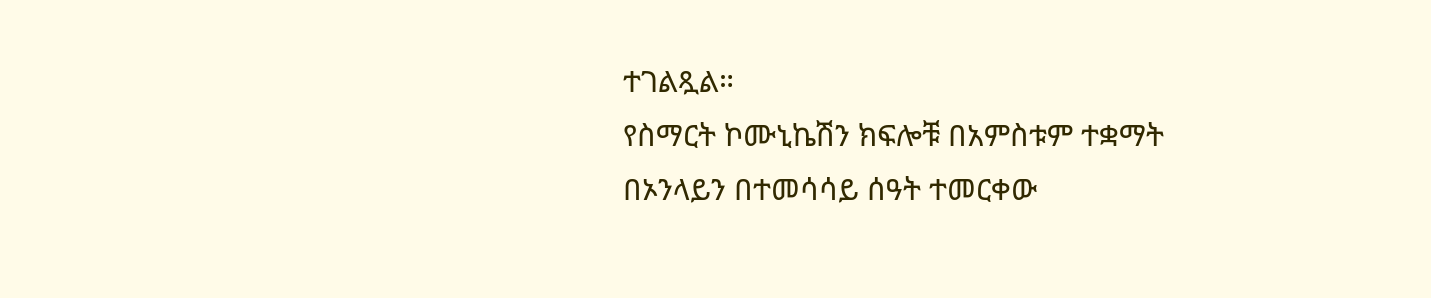ተገልጿል።
የስማርት ኮሙኒኬሽን ክፍሎቹ በአምስቱም ተቋማት በኦንላይን በተመሳሳይ ሰዓት ተመርቀው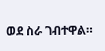ወደ ስራ ገብተዋል።